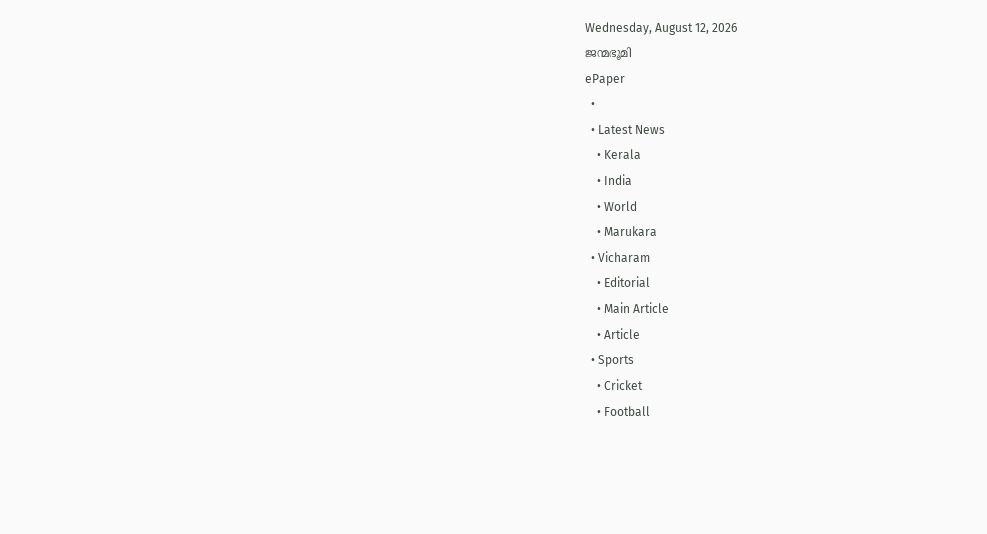Wednesday, August 12, 2026
ജന്മഭൂമി
ePaper
  •
  • Latest News
    • Kerala
    • India
    • World
    • Marukara
  • Vicharam
    • Editorial
    • Main Article
    • Article
  • Sports
    • Cricket
    • Football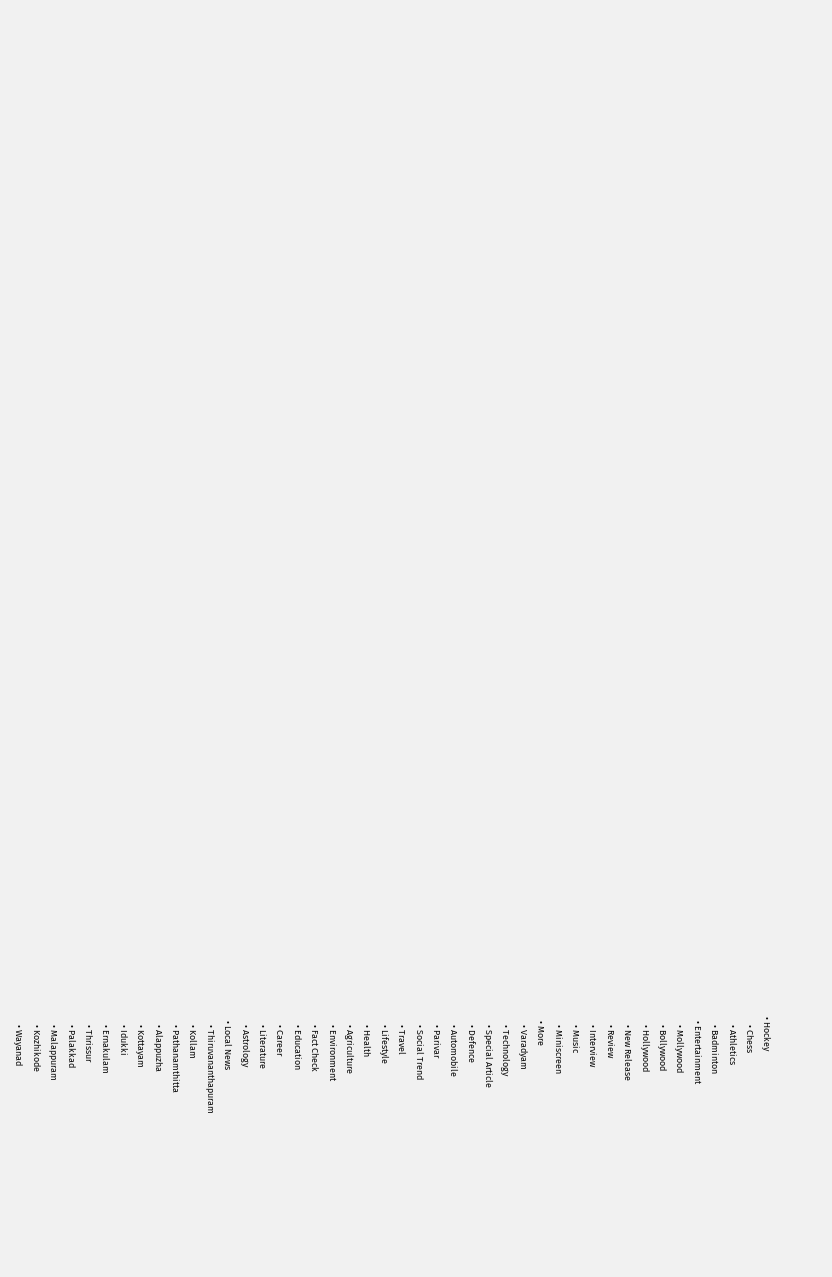• Hockey
    • Chess
    • Athletics
    • Badminton
  • Entertainment
    • Mollywood
    • Bollywood
    • Hollywood
    • New Release
    • Review
    • Interview
    • Music
    • Miniscreen
  • More
    • Varadyam
    • Technology
    • Special Article
    • Defence
    • Automobile
    • Parivar
    • Social Trend
    • Travel
    • Lifestyle
    • Health
    • Agriculture
    • Environment
    • Fact Check
    • Education
    • Career
    • Literature
    • Astrology
  • Local News
    • Thiruvananthapuram
    • Kollam
    • Pathanamthitta
    • Alappuzha
    • Kottayam
    • Idukki
    • Ernakulam
    • Thrissur
    • Palakkad
    • Malappuram
    • Kozhikode
    • Wayanad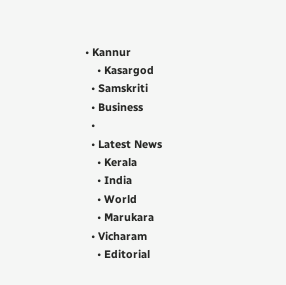• Kannur
    • Kasargod
  • Samskriti
  • Business
  •
  • Latest News
    • Kerala
    • India
    • World
    • Marukara
  • Vicharam
    • Editorial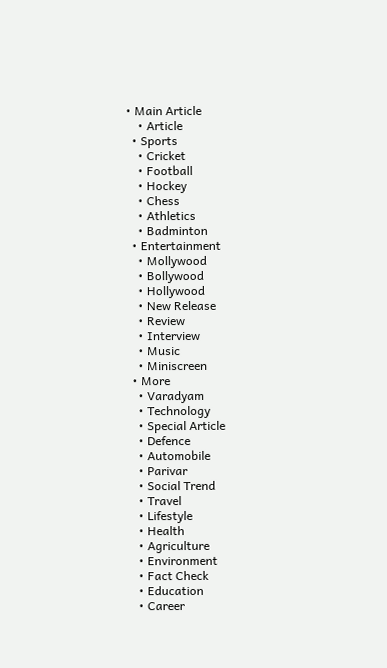• Main Article
    • Article
  • Sports
    • Cricket
    • Football
    • Hockey
    • Chess
    • Athletics
    • Badminton
  • Entertainment
    • Mollywood
    • Bollywood
    • Hollywood
    • New Release
    • Review
    • Interview
    • Music
    • Miniscreen
  • More
    • Varadyam
    • Technology
    • Special Article
    • Defence
    • Automobile
    • Parivar
    • Social Trend
    • Travel
    • Lifestyle
    • Health
    • Agriculture
    • Environment
    • Fact Check
    • Education
    • Career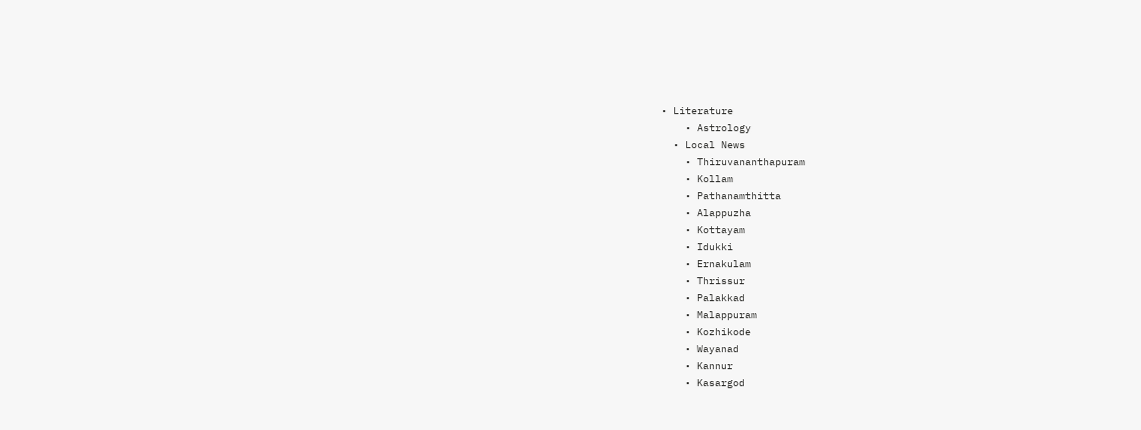• Literature
    • Astrology
  • Local News
    • Thiruvananthapuram
    • Kollam
    • Pathanamthitta
    • Alappuzha
    • Kottayam
    • Idukki
    • Ernakulam
    • Thrissur
    • Palakkad
    • Malappuram
    • Kozhikode
    • Wayanad
    • Kannur
    • Kasargod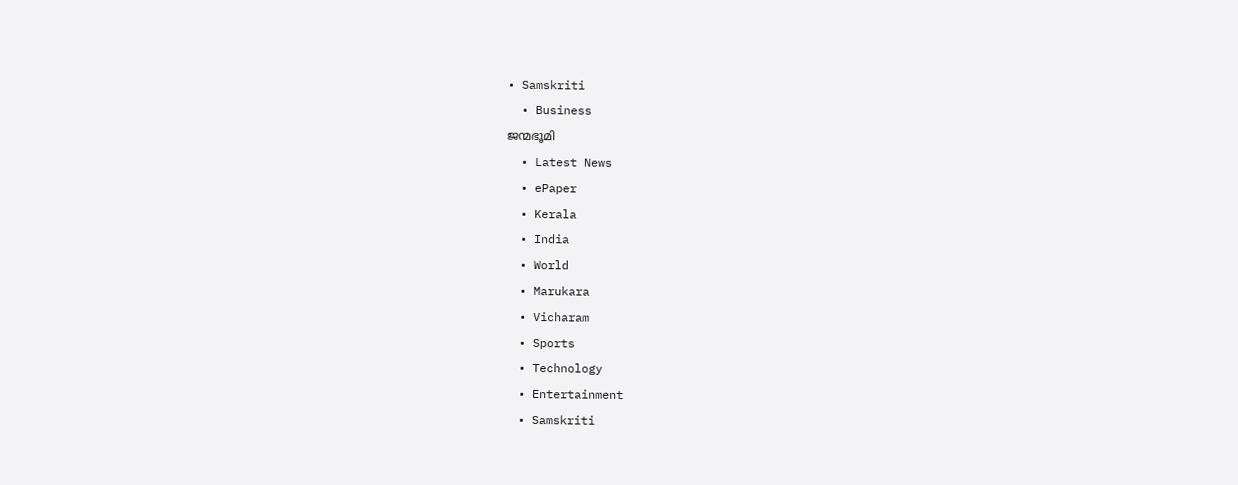• Samskriti
  • Business
ജന്മഭൂമി
  • Latest News
  • ePaper
  • Kerala
  • India
  • World
  • Marukara
  • Vicharam
  • Sports
  • Technology
  • Entertainment
  • Samskriti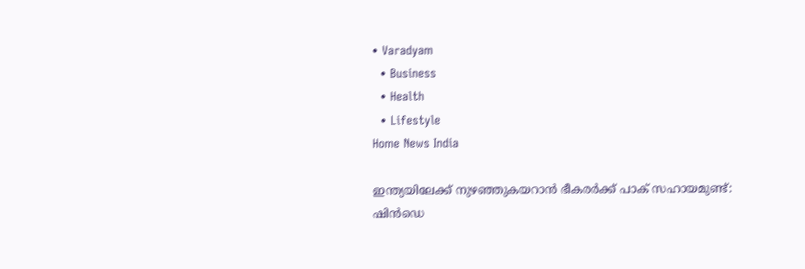• Varadyam
  • Business
  • Health
  • Lifestyle
Home News India

ഇന്ത്യയിലേക്ക്‌ നുഴഞ്ഞുകയറാന്‍ ഭീകരര്‍ക്ക്‌ പാക്‌ സഹായമുണ്ട്‌: ഷിന്‍ഡെ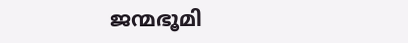ജന്മഭൂമി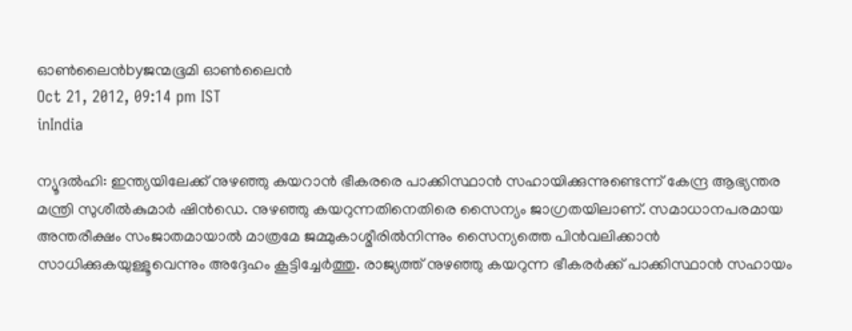ഓണ്‍ലൈന്‍byജന്മഭൂമി ഓണ്‍ലൈന്‍
Oct 21, 2012, 09:14 pm IST
inIndia

ന്യൂദല്‍ഹി: ഇന്ത്യയിലേക്ക്‌ നുഴഞ്ഞു കയറാന്‍ ഭീകരരെ പാക്കിസ്ഥാന്‍ സഹായിക്കുന്നുണ്ടെന്ന്‌ കേന്ദ്ര ആഭ്യന്തര മന്ത്രി സുശീല്‍കുമാര്‍ ഷിന്‍ഡെ. നുഴഞ്ഞു കയറുന്നതിനെതിരെ സൈന്യം ജാഗ്രതയിലാണ്‌. സമാധാനപരമായ അന്തരീക്ഷം സംജാതമായാല്‍ മാത്രമേ ജമ്മുകാശ്മീരില്‍നിന്നും സൈന്യത്തെ പിന്‍വലിക്കാന്‍ സാധിക്കുകയുള്ളൂവെന്നും അദ്ദേഹം കൂട്ടിച്ചേര്‍ത്തു. രാജ്യത്ത്‌ നുഴഞ്ഞു കയറുന്ന ഭീകരര്‍ക്ക്‌ പാക്കിസ്ഥാന്‍ സഹായം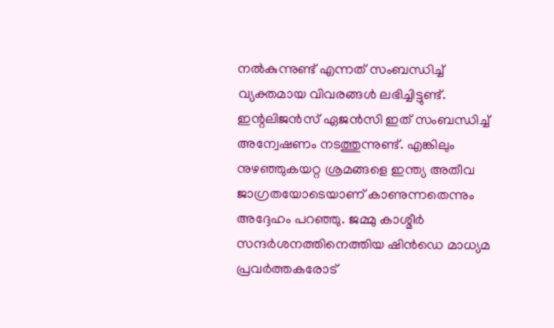നല്‍കുന്നുണ്ട്‌ എന്നത്‌ സംബന്ധിച്ച്‌ വ്യക്തമായ വിവരങ്ങള്‍ ലഭിച്ചിട്ടുണ്ട്‌. ഇന്റലിജന്‍സ്‌ ഏജന്‍സി ഇത്‌ സംബന്ധിച്ച്‌ അന്വേഷണം നടത്തുന്നുണ്ട്‌. എങ്കിലും നുഴഞ്ഞുകയറ്റ ശ്രമങ്ങളെ ഇന്ത്യ അതീവ ജാഗ്രതയോടെയാണ്‌ കാണുന്നതെന്നും അദ്ദേഹം പറഞ്ഞു. ജമ്മു കാശ്മീര്‍ സന്ദര്‍ശനത്തിനെത്തിയ ഷിന്‍ഡെ മാധ്യമ പ്രവര്‍ത്തകരോട്‌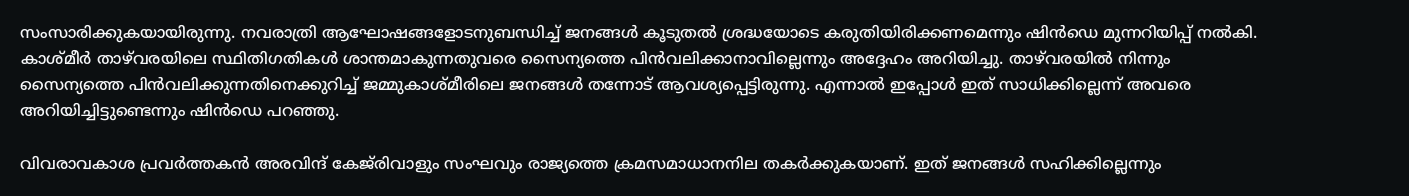സംസാരിക്കുകയായിരുന്നു. നവരാത്രി ആഘോഷങ്ങളോടനുബന്ധിച്ച്‌ ജനങ്ങള്‍ കൂടുതല്‍ ശ്രദ്ധയോടെ കരുതിയിരിക്കണമെന്നും ഷിന്‍ഡെ മുന്നറിയിപ്പ്‌ നല്‍കി. കാശ്മീര്‍ താഴ്‌വരയിലെ സ്ഥിതിഗതികള്‍ ശാന്തമാകുന്നതുവരെ സൈന്യത്തെ പിന്‍വലിക്കാനാവില്ലെന്നും അദ്ദേഹം അറിയിച്ചു. താഴ്‌വരയില്‍ നിന്നും സൈന്യത്തെ പിന്‍വലിക്കുന്നതിനെക്കുറിച്ച്‌ ജമ്മുകാശ്മീരിലെ ജനങ്ങള്‍ തന്നോട്‌ ആവശ്യപ്പെട്ടിരുന്നു. എന്നാല്‍ ഇപ്പോള്‍ ഇത്‌ സാധിക്കില്ലെന്ന്‌ അവരെ അറിയിച്ചിട്ടുണ്ടെന്നും ഷിന്‍ഡെ പറഞ്ഞു.

വിവരാവകാശ പ്രവര്‍ത്തകന്‍ അരവിന്ദ്‌ കേജ്‌രിവാളും സംഘവും രാജ്യത്തെ ക്രമസമാധാനനില തകര്‍ക്കുകയാണ്‌. ഇത്‌ ജനങ്ങള്‍ സഹിക്കില്ലെന്നും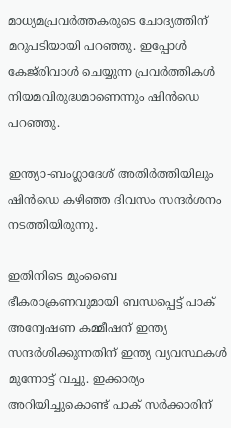മാധ്യമപ്രവര്‍ത്തകരുടെ ചോദ്യത്തിന്‌ മറുപടിയായി പറഞ്ഞു. ഇപ്പോള്‍ കേജ്‌രിവാള്‍ ചെയ്യുന്ന പ്രവര്‍ത്തികള്‍ നിയമവിരുദ്ധമാണെന്നും ഷിന്‍ഡെ പറഞ്ഞു.

ഇന്ത്യാ-ബംഗ്ലാദേശ്‌ അതിര്‍ത്തിയിലും ഷിന്‍ഡെ കഴിഞ്ഞ ദിവസം സന്ദര്‍ശനം നടത്തിയിരുന്നു.

ഇതിനിടെ മുംബൈ ഭീകരാക്രണവുമായി ബന്ധപ്പെട്ട്‌ പാക്‌ അന്വേഷണ കമ്മീഷന്‌ ഇന്ത്യ സന്ദര്‍ശിക്കുന്നതിന്‌ ഇന്ത്യ വ്യവസ്ഥകള്‍ മുന്നോട്ട്‌ വച്ചു. ഇക്കാര്യം അറിയിച്ചുകൊണ്ട്‌ പാക്‌ സര്‍ക്കാരിന്‌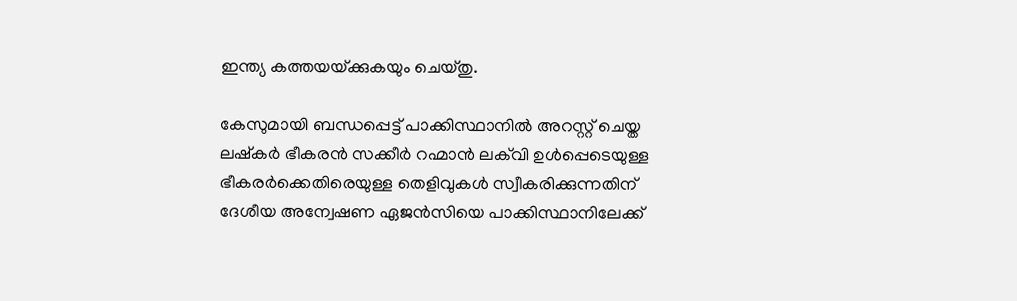ഇന്ത്യ കത്തയയ്‌ക്കുകയും ചെയ്തു.

കേസുമായി ബന്ധപ്പെട്ട്‌ പാക്കിസ്ഥാനില്‍ അറസ്റ്റ്‌ ചെയ്ത ലഷ്കര്‍ ഭീകരന്‍ സക്കീര്‍ റഹ്മാന്‍ ലക്‌വി ഉള്‍പ്പെടെയുള്ള ഭീകരര്‍ക്കെതിരെയുള്ള തെളിവുകള്‍ സ്വീകരിക്കുന്നതിന്‌ ദേശീയ അന്വേഷണ ഏജന്‍സിയെ പാക്കിസ്ഥാനിലേക്ക്‌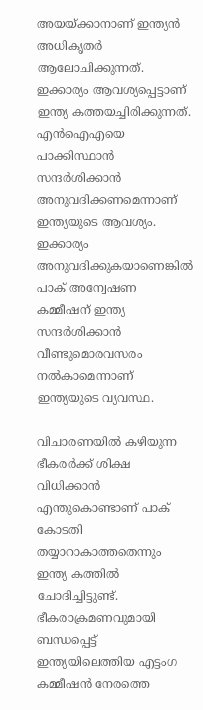അയയ്‌ക്കാനാണ്‌ ഇന്ത്യന്‍ അധികൃതര്‍ ആലോചിക്കുന്നത്‌. ഇക്കാര്യം ആവശ്യപ്പെട്ടാണ്‌ ഇന്ത്യ കത്തയച്ചിരിക്കുന്നത്‌. എന്‍ഐഎയെ പാക്കിസ്ഥാന്‍ സന്ദര്‍ശിക്കാന്‍ അനുവദിക്കണമെന്നാണ്‌ ഇന്ത്യയുടെ ആവശ്യം. ഇക്കാര്യം അനുവദിക്കുകയാണെങ്കില്‍ പാക്‌ അന്വേഷണ കമ്മീഷന്‌ ഇന്ത്യ സന്ദര്‍ശിക്കാന്‍ വീണ്ടുമൊരവസരം നല്‍കാമെന്നാണ്‌ ഇന്ത്യയുടെ വ്യവസ്ഥ.

വിചാരണയില്‍ കഴിയുന്ന ഭീകരര്‍ക്ക്‌ ശിക്ഷ വിധിക്കാന്‍ എന്തുകൊണ്ടാണ്‌ പാക്‌ കോടതി തയ്യാറാകാത്തതെന്നും ഇന്ത്യ കത്തില്‍ ചോദിച്ചിട്ടുണ്ട്‌. ഭീകരാക്രമണവുമായി ബന്ധപ്പെട്ട്‌ ഇന്ത്യയിലെത്തിയ എട്ടംഗ കമ്മീഷന്‍ നേരത്തെ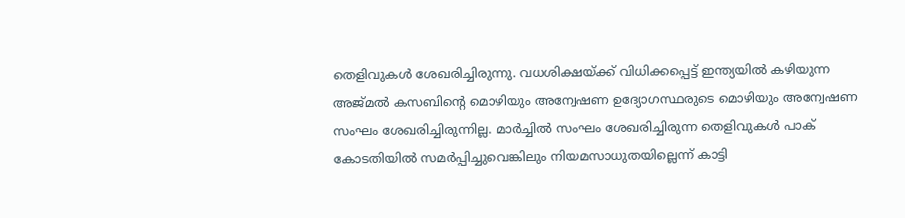തെളിവുകള്‍ ശേഖരിച്ചിരുന്നു. വധശിക്ഷയ്‌ക്ക്‌ വിധിക്കപ്പെട്ട്‌ ഇന്ത്യയില്‍ കഴിയുന്ന അജ്മല്‍ കസബിന്റെ മൊഴിയും അന്വേഷണ ഉദ്യോഗസ്ഥരുടെ മൊഴിയും അന്വേഷണ സംഘം ശേഖരിച്ചിരുന്നില്ല. മാര്‍ച്ചില്‍ സംഘം ശേഖരിച്ചിരുന്ന തെളിവുകള്‍ പാക്‌ കോടതിയില്‍ സമര്‍പ്പിച്ചുവെങ്കിലും നിയമസാധുതയില്ലെന്ന്‌ കാട്ടി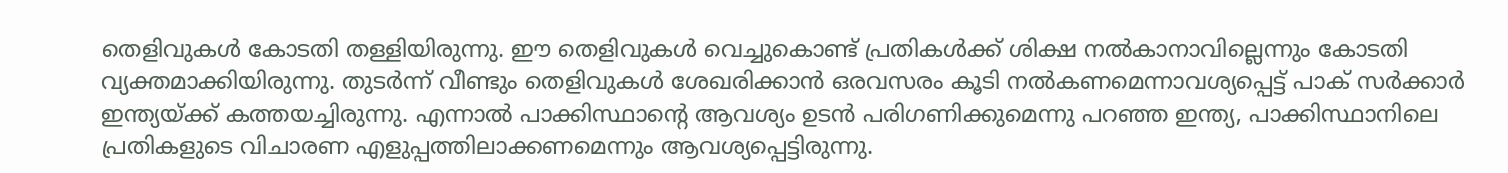തെളിവുകള്‍ കോടതി തള്ളിയിരുന്നു. ഈ തെളിവുകള്‍ വെച്ചുകൊണ്ട്‌ പ്രതികള്‍ക്ക്‌ ശിക്ഷ നല്‍കാനാവില്ലെന്നും കോടതി വ്യക്തമാക്കിയിരുന്നു. തുടര്‍ന്ന്‌ വീണ്ടും തെളിവുകള്‍ ശേഖരിക്കാന്‍ ഒരവസരം കൂടി നല്‍കണമെന്നാവശ്യപ്പെട്ട്‌ പാക്‌ സര്‍ക്കാര്‍ ഇന്ത്യയ്‌ക്ക്‌ കത്തയച്ചിരുന്നു. എന്നാല്‍ പാക്കിസ്ഥാന്റെ ആവശ്യം ഉടന്‍ പരിഗണിക്കുമെന്നു പറഞ്ഞ ഇന്ത്യ, പാക്കിസ്ഥാനിലെ പ്രതികളുടെ വിചാരണ എളുപ്പത്തിലാക്കണമെന്നും ആവശ്യപ്പെട്ടിരുന്നു.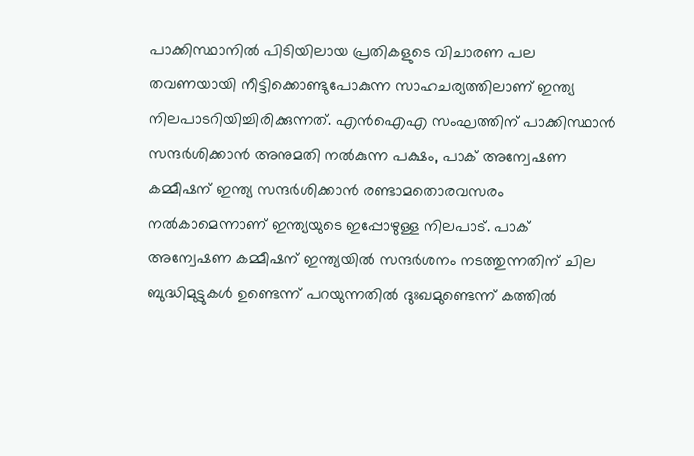പാക്കിസ്ഥാനില്‍ പിടിയിലായ പ്രതികളുടെ വിചാരണ പല തവണയായി നീട്ടിക്കൊണ്ടുപോകുന്ന സാഹചര്യത്തിലാണ്‌ ഇന്ത്യ നിലപാടറിയിച്ചിരിക്കുന്നത്‌. എന്‍ഐഎ സംഘത്തിന്‌ പാക്കിസ്ഥാന്‍ സന്ദര്‍ശിക്കാന്‍ അനുമതി നല്‍കുന്ന പക്ഷം, പാക്‌ അന്വേഷണ കമ്മീഷന്‌ ഇന്ത്യ സന്ദര്‍ശിക്കാന്‍ രണ്ടാമതൊരവസരം നല്‍കാമെന്നാണ്‌ ഇന്ത്യയുടെ ഇപ്പോഴുള്ള നിലപാട്‌. പാക്‌ അന്വേഷണ കമ്മീഷന്‌ ഇന്ത്യയില്‍ സന്ദര്‍ശനം നടത്തുന്നതിന്‌ ചില ബുദ്ധിമുട്ടുകള്‍ ഉണ്ടെന്ന്‌ പറയുന്നതില്‍ ദുഃഖമുണ്ടെന്ന്‌ കത്തില്‍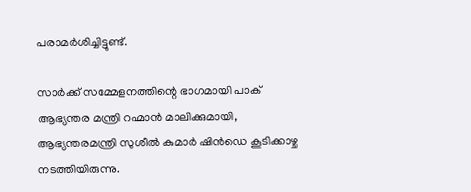പരാമര്‍ശിച്ചിട്ടുണ്ട്‌.

സാര്‍ക്ക്‌ സമ്മേളനത്തിന്റെ ഭാഗമായി പാക്‌ ആഭ്യന്തര മന്ത്രി റഹ്മാന്‍ മാലിക്കുമായി, ആഭ്യന്തരമന്ത്രി സുശീല്‍ കുമാര്‍ ഷിന്‍ഡെ കൂടിക്കാഴ്ച നടത്തിയിരുന്നു.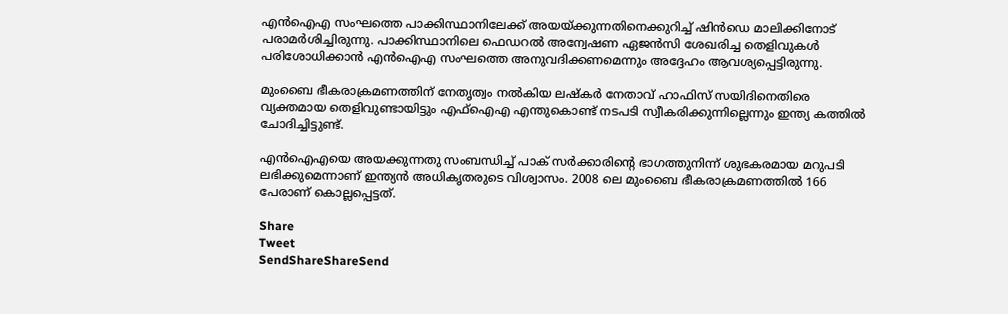എന്‍ഐഎ സംഘത്തെ പാക്കിസ്ഥാനിലേക്ക്‌ അയയ്‌ക്കുന്നതിനെക്കുറിച്ച്‌ ഷിന്‍ഡെ മാലിക്കിനോട്‌ പരാമര്‍ശിച്ചിരുന്നു. പാക്കിസ്ഥാനിലെ ഫെഡറല്‍ അന്വേഷണ ഏജന്‍സി ശേഖരിച്ച തെളിവുകള്‍ പരിശോധിക്കാന്‍ എന്‍ഐഎ സംഘത്തെ അനുവദിക്കണമെന്നും അദ്ദേഹം ആവശ്യപ്പെട്ടിരുന്നു.

മുംബൈ ഭീകരാക്രമണത്തിന്‌ നേതൃത്വം നല്‍കിയ ലഷ്കര്‍ നേതാവ്‌ ഹാഫിസ്‌ സയിദിനെതിരെ വ്യക്തമായ തെളിവുണ്ടായിട്ടും എഫ്‌ഐഎ എന്തുകൊണ്ട്‌ നടപടി സ്വീകരിക്കുന്നില്ലെന്നും ഇന്ത്യ കത്തില്‍ ചോദിച്ചിട്ടുണ്ട്‌.

എന്‍ഐഎയെ അയക്കുന്നതു സംബന്ധിച്ച്‌ പാക്‌ സര്‍ക്കാരിന്റെ ഭാഗത്തുനിന്ന്‌ ശുഭകരമായ മറുപടി ലഭിക്കുമെന്നാണ്‌ ഇന്ത്യന്‍ അധികൃതരുടെ വിശ്വാസം. 2008 ലെ മുംബൈ ഭീകരാക്രമണത്തില്‍ 166 പേരാണ്‌ കൊല്ലപ്പെട്ടത്‌.

Share
Tweet
SendShareShareSend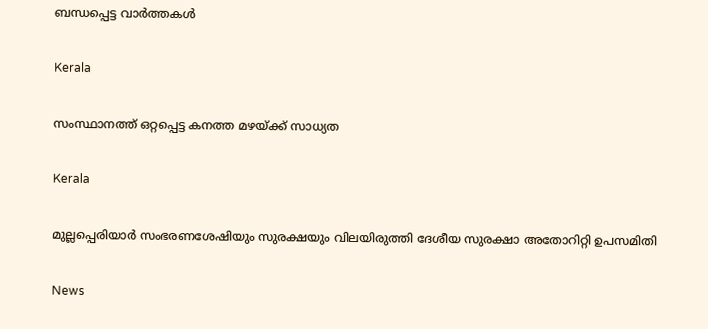ബന്ധപ്പെട്ട വാര്‍ത്തകള്‍

Kerala

സംസ്ഥാനത്ത് ഒറ്റപ്പെട്ട കനത്ത മഴയ്‌ക്ക് സാധ്യത

Kerala

മുല്ലപ്പെരിയാര്‍ സംഭരണശേഷിയും സുരക്ഷയും വിലയിരുത്തി ദേശീയ സുരക്ഷാ അതോറിറ്റി ഉപസമിതി

News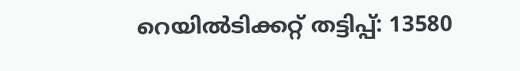റെയിൽടിക്കറ്റ് തട്ടിപ്പ്: 13580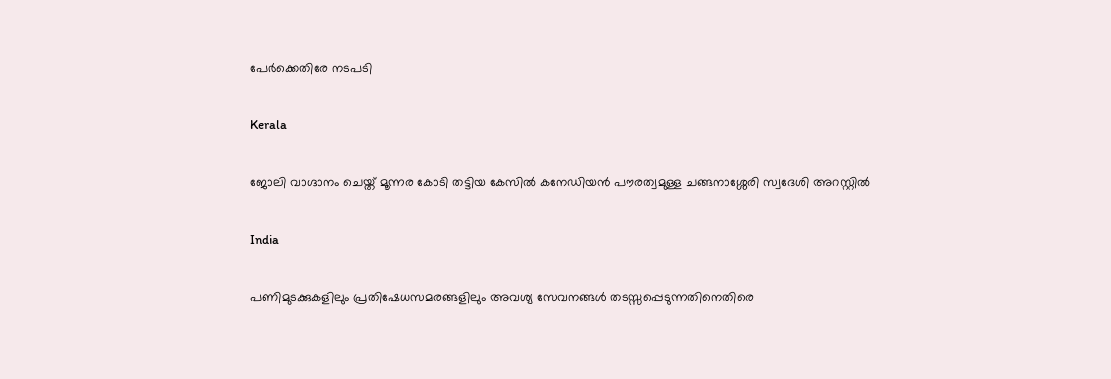പേർക്കെതിരേ നടപടി

Kerala

ജോലി വാഗ്ദാനം ചെയ്ത് മൂന്നര കോടി തട്ടിയ കേസില്‍ കനേഡിയന്‍ പൗരത്വമുള്ള ചങ്ങനാശ്ശേരി സ്വദേശി അറസ്റ്റില്‍

India

പണിമുടക്കുകളിലും പ്രതിഷേധസമരങ്ങളിലും അവശ്യ സേവനങ്ങള്‍ തടസ്സപ്പെടുന്നതിനെതിരെ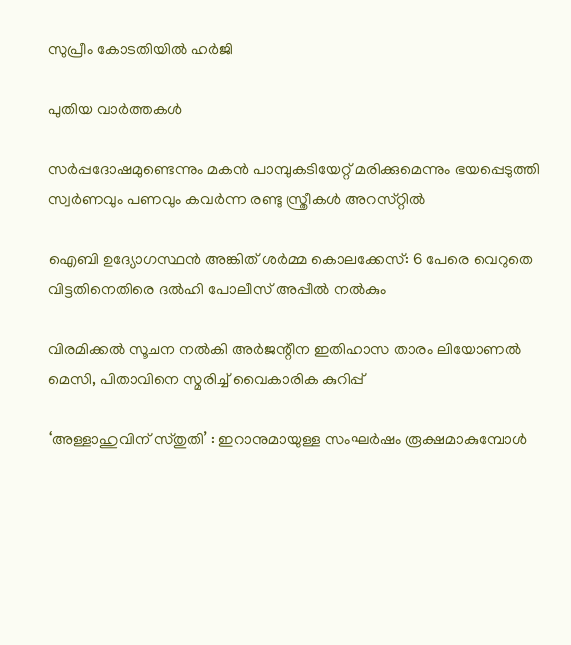സുപ്രീം കോടതിയില്‍ ഹര്‍ജി

പുതിയ വാര്‍ത്തകള്‍

സര്‍പ്പദോഷമുണ്ടെന്നും മകന്‍ പാമ്പുകടിയേറ്റ് മരിക്കുമെന്നും ഭയപ്പെടുത്തി സ്വര്‍ണവും പണവും കവർന്ന രണ്ടു സ്ത്രീകള്‍ അറസ്‌റ്റിൽ

ഐബി ഉദ്യോഗസ്ഥന്‍ അങ്കിത് ശര്‍മ്മ കൊലക്കേസ്: 6 പേരെ വെറുതെ വിട്ടതിനെതിരെ ദല്‍ഹി പോലീസ് അപ്പീല്‍ നല്‍കും

വിരമിക്കല്‍ സൂചന നല്‍കി അര്‍ജന്റീന ഇതിഹാസ താരം ലിയോണല്‍ മെസി, പിതാവിനെ സ്മരിച്ച് വൈകാരിക കുറിപ്പ്

‘അള്ളാഹുവിന് സ്തുതി’ : ഇറാനുമായുള്ള സംഘർഷം രൂക്ഷമാകുമ്പോൾ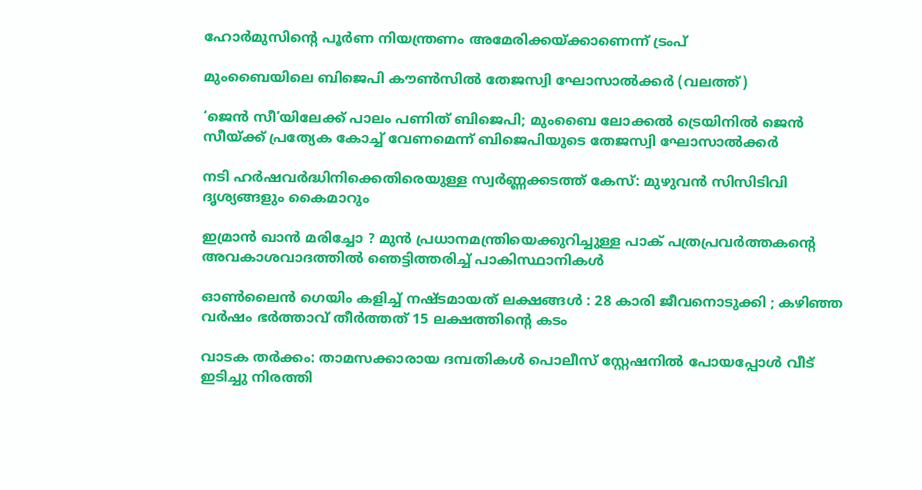ഹോർമുസിന്റെ പൂർണ നിയന്ത്രണം അമേരിക്കയ്‌ക്കാണെന്ന് ട്രംപ്

മുംബൈയിലെ ബിജെപി കൗണ്‍സില്‍ തേജസ്വി ഘോസാല്‍ക്കര്‍ (വലത്ത്)

‘ജെന്‍ സീ’യിലേക്ക് പാലം പണിത് ബിജെപി; മുംബൈ ലോക്കല്‍ ട്രെയിനില്‍ ജെൻ സീയ്‌ക്ക് പ്രത്യേക കോച്ച്‌ വേണമെന്ന് ബിജെപിയുടെ തേജസ്വി ഘോസാല്‍ക്കര്‍

നടി ഹര്‍ഷവര്‍ദ്ധിനിക്കെതിരെയുള്ള സ്വര്‍ണ്ണക്കടത്ത് കേസ്: മുഴുവന്‍ സിസിടിവി ദൃശ്യങ്ങളും കൈമാറും

ഇമ്രാൻ ഖാൻ മരിച്ചോ ? മുൻ പ്രധാനമന്ത്രിയെക്കുറിച്ചുള്ള പാക് പത്രപ്രവർത്തകന്റെ അവകാശവാദത്തിൽ ഞെട്ടിത്തരിച്ച് പാകിസ്ഥാനികൾ

ഓൺലൈൻ ഗെയിം കളിച്ച് നഷ്ടമായത് ലക്ഷങ്ങൾ : 28 കാരി ജീവനൊടുക്കി ; കഴിഞ്ഞ വർഷം ഭർത്താവ് തീർത്തത് 15 ലക്ഷത്തിന്റെ കടം

വാടക തര്‍ക്കം: താമസക്കാരായ ദമ്പതികള്‍ പൊലീസ് സ്റ്റേഷനില്‍ പോയപ്പോള്‍ വീട് ഇടിച്ചു നിരത്തി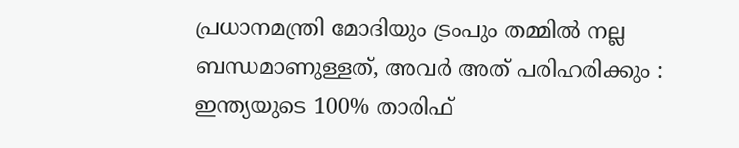പ്രധാനമന്ത്രി മോദിയും ട്രംപും തമ്മിൽ നല്ല ബന്ധമാണുള്ളത്, അവർ അത് പരിഹരിക്കും : ഇന്ത്യയുടെ 100% താരിഫ്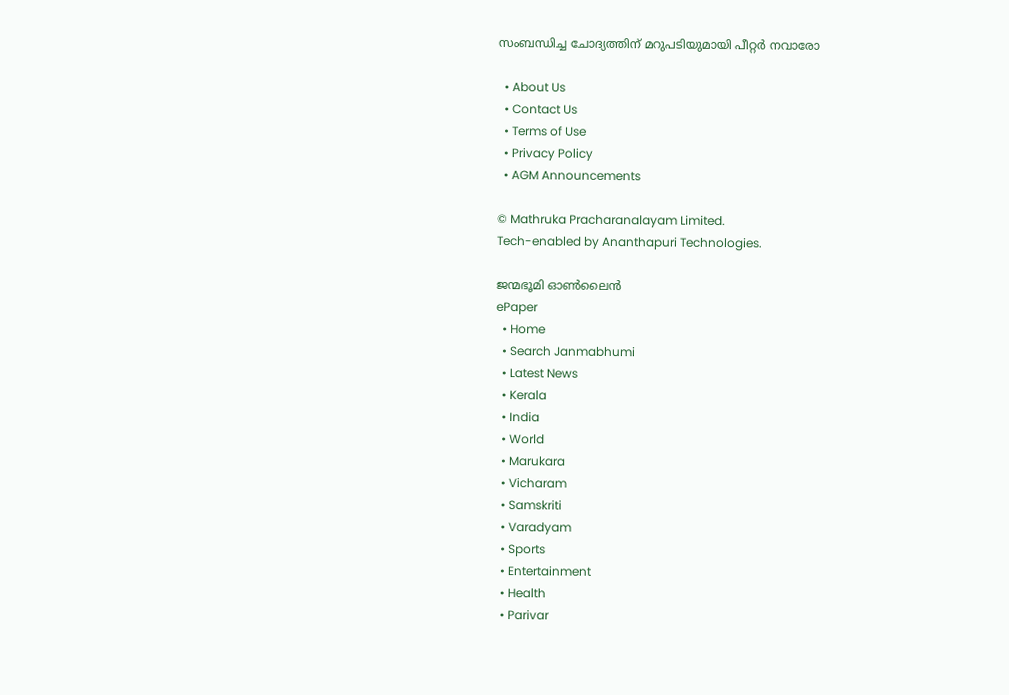സംബന്ധിച്ച ചോദ്യത്തിന് മറുപടിയുമായി പീറ്റർ നവാരോ

  • About Us
  • Contact Us
  • Terms of Use
  • Privacy Policy
  • AGM Announcements

© Mathruka Pracharanalayam Limited.
Tech-enabled by Ananthapuri Technologies.

ജന്മഭൂമി ഓണ്‍ലൈന്‍
ePaper
  • Home
  • Search Janmabhumi
  • Latest News
  • Kerala
  • India
  • World
  • Marukara
  • Vicharam
  • Samskriti
  • Varadyam
  • Sports
  • Entertainment
  • Health
  • Parivar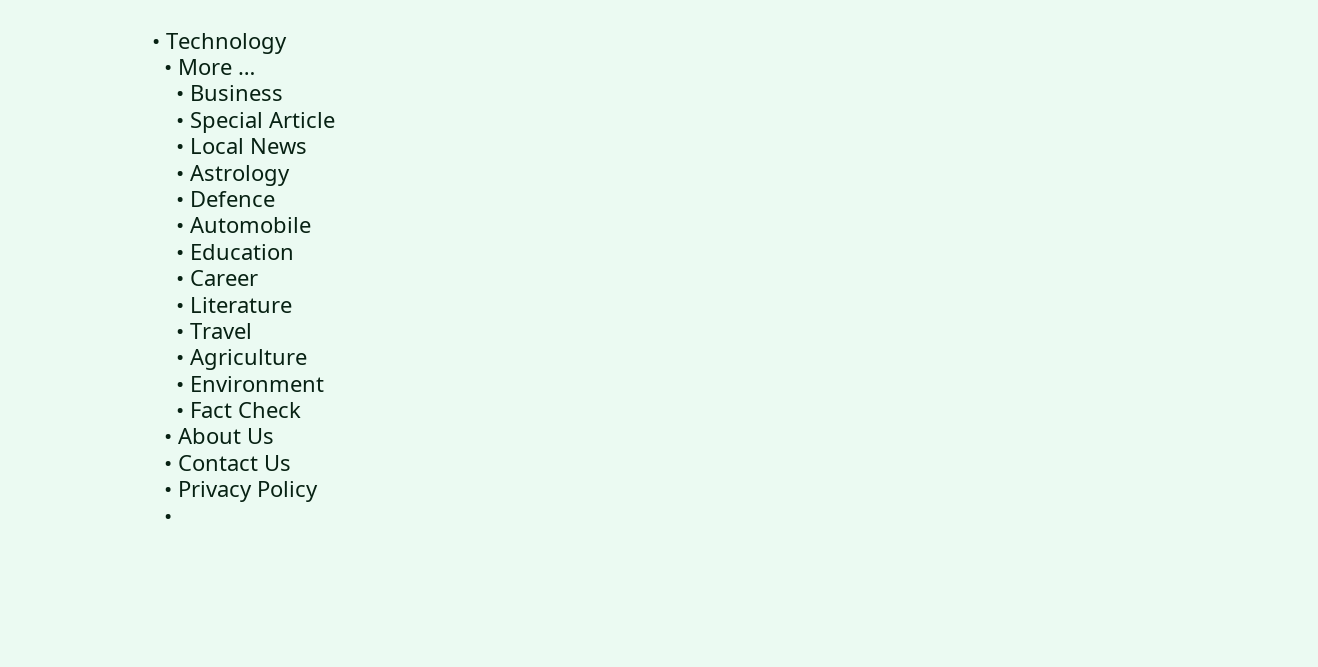• Technology
  • More …
    • Business
    • Special Article
    • Local News
    • Astrology
    • Defence
    • Automobile
    • Education
    • Career
    • Literature
    • Travel
    • Agriculture
    • Environment
    • Fact Check
  • About Us
  • Contact Us
  • Privacy Policy
  •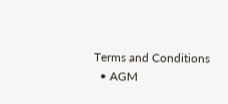Terms and Conditions
  • AGM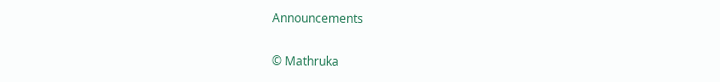Announcements

© Mathruka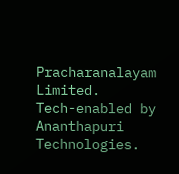Pracharanalayam Limited.
Tech-enabled by Ananthapuri Technologies.